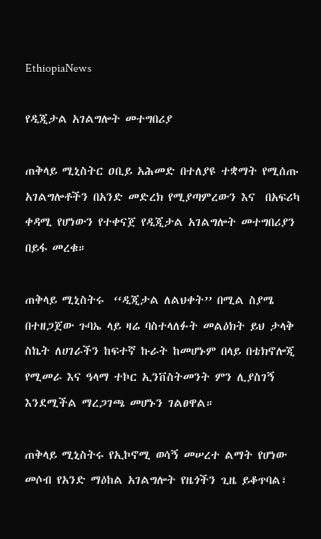EthiopiaNews

የዲጂታል አገልግሎት መተግበሪያ

ጠቅላይ ሚኒስትር ዐቢይ አሕመድ በተለያዩ ተቋማት የሚሰጡ አገልግሎቶችን በአንድ መድረክ የሚያጣምረውን እና  በአፍሪካ ቀዳሚ የሆነውን የተቀናጀ የዲጂታል አገልግሎት መተግበሪያን በይፋ መረቁ።

ጠቅላይ ሚኒስትሩ  ‘‘ዲጂታል ለልህቀት’’ በሚል ስያሜ በተዘጋጀው ጉባኤ ላይ ዛሬ ባስተላለፉት መልዕክት ይህ ታላቅ ስኬት ለሀገራችን ከፍተኛ ኩራት ከመሆኑም በላይ በቴክኖሎጂ የሚመራ እና ዓላማ ተኮር ኢንቨስትመንት ምን ሊያስገኝ እንደሚችል ማረጋገጫ መሆኑን ገልፀዋል።

ጠቅላይ ሚኒስትሩ የኢኮኖሚ ወሳኝ መሠረተ ልማት የሆነው መሶብ የአንድ ማዕከል አገልግሎት የዜጎችን ጊዜ ይቆጥባል፣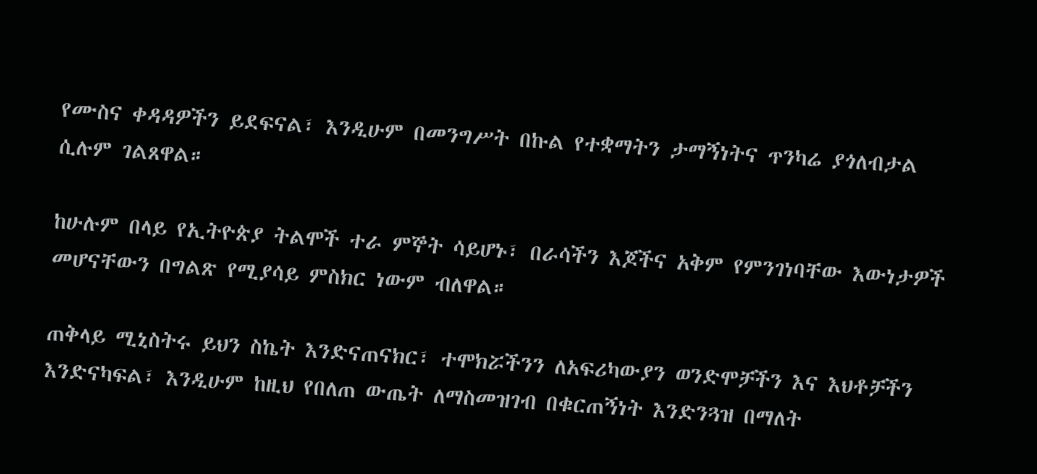የሙስና ቀዳዳዎችን ይደፍናል፣ እንዲሁም በመንግሥት በኩል የተቋማትን ታማኝነትና ጥንካሬ ያጎለብታል ሲሉም ገልጸዋል።

ከሁሉም በላይ የኢትዮጵያ ትልሞች ተራ ምኞት ሳይሆኑ፣ በራሳችን እጆችና አቅም የምንገነባቸው እውነታዎች መሆናቸውን በግልጽ የሚያሳይ ምስክር ነውም ብለዋል።

ጠቅላይ ሚኒስትሩ ይህን ስኬት እንድናጠናክር፣ ተሞክሯችንን ለአፍሪካውያን ወንድሞቻችን እና እህቶቻችን እንድናካፍል፣ እንዲሁም ከዚህ የበለጠ ውጤት ለማስመዝገብ በቁርጠኝነት እንድንጓዝ በማለት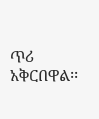ጥሪ አቅርበዋል፡፡